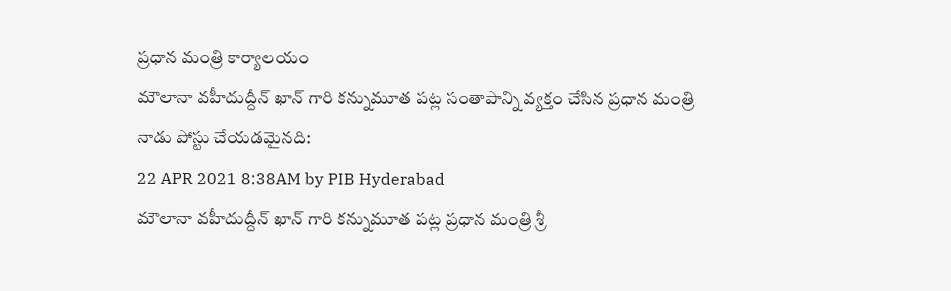ప్రధాన మంత్రి కార్యాలయం
మౌలానా వహీదుద్దీన్ ఖాన్ గారి కన్నుమూత పట్ల సంతాపాన్ని వ్యక్తం చేసిన ప్రధాన మంత్రి
నాడు పోస్టు చేయడమైనది:
22 APR 2021 8:38AM by PIB Hyderabad
మౌలానా వహీదుద్దీన్ ఖాన్ గారి కన్నుమూత పట్ల ప్రధాన మంత్రి శ్రీ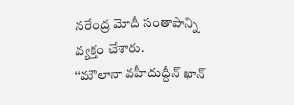నరేంద్ర మోదీ సంతాపాన్ని వ్యక్తం చేశారు.
‘‘మౌలానా వహీదుద్దీన్ ఖాన్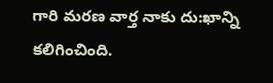గారి మరణ వార్త నాకు దు:ఖాన్ని కలిగించింది.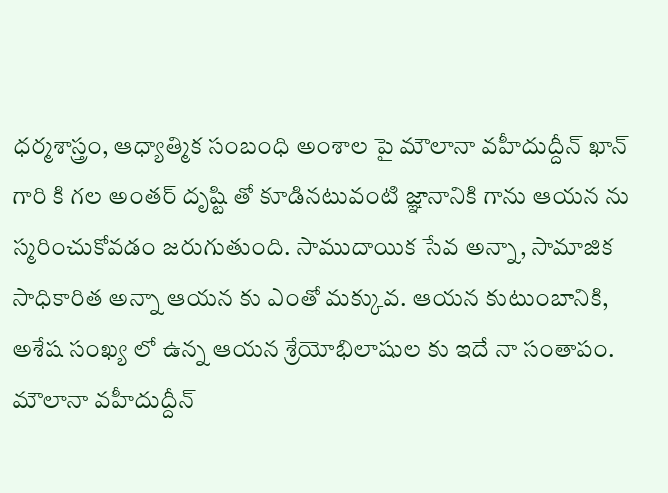ధర్మశాస్త్రం, ఆధ్యాత్మిక సంబంధి అంశాల పై మౌలానా వహీదుద్దీన్ ఖాన్ గారి కి గల అంతర్ దృష్టి తో కూడినటువంటి జ్ఞానానికి గాను ఆయన ను స్మరించుకోవడం జరుగుతుంది. సాముదాయిక సేవ అన్నా, సామాజిక సాధికారిత అన్నా ఆయన కు ఎంతో మక్కువ. ఆయన కుటుంబానికి, అశేష సంఖ్య లో ఉన్న ఆయన శ్రేయోభిలాషుల కు ఇదే నా సంతాపం. మౌలానా వహీదుద్దీన్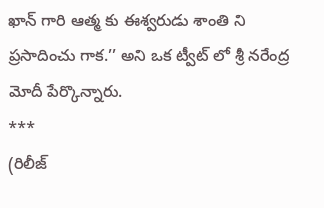ఖాన్ గారి ఆత్మ కు ఈశ్వరుడు శాంతి ని ప్రసాదించు గాక.’’ అని ఒక ట్వీట్ లో శ్రీ నరేంద్ర మోదీ పేర్కొన్నారు.
***
(రిలీజ్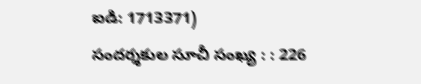ఐడి: 1713371)
సందర్శకుల సూచీ సంఖ్య : : 226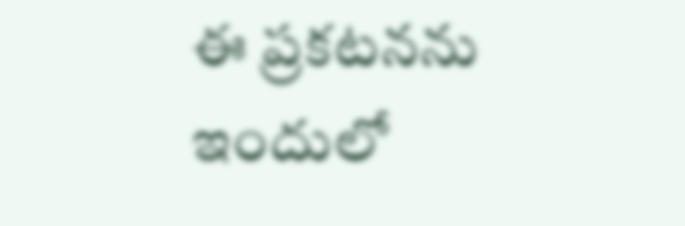ఈ ప్రకటనను ఇందులో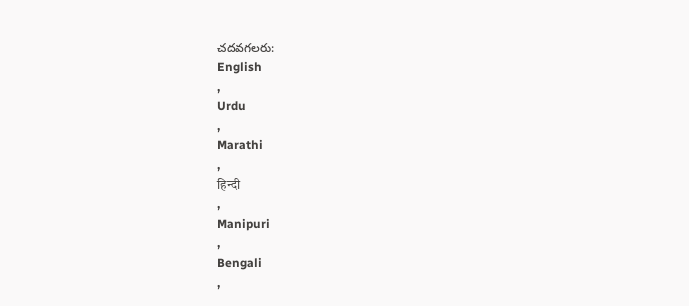చదవగలరు:
English
,
Urdu
,
Marathi
,
हिन्दी
,
Manipuri
,
Bengali
,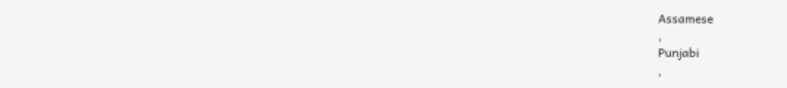Assamese
,
Punjabi
,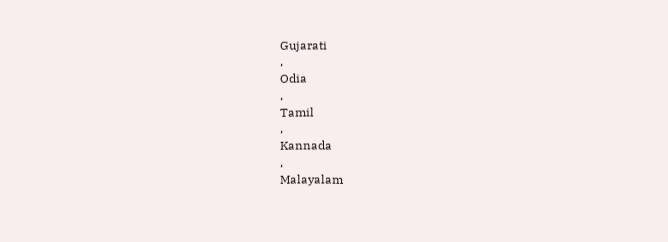Gujarati
,
Odia
,
Tamil
,
Kannada
,
Malayalam